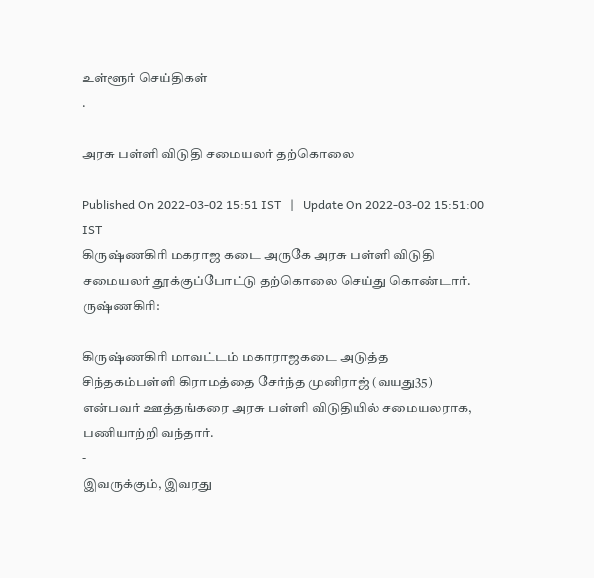உள்ளூர் செய்திகள்
.

அரசு பள்ளி விடுதி சமையலர் தற்கொலை

Published On 2022-03-02 15:51 IST   |   Update On 2022-03-02 15:51:00 IST
கிருஷ்ணகிரி மகராஜ கடை அருகே அரசு பள்ளி விடுதி சமையலர் தூக்குப்போட்டு தற்கொலை செய்து கொண்டார்.
ருஷ்ணகிரி:

கிருஷ்ணகிரி மாவட்டம் மகாராஜகடை அடுத்த சிந்தகம்பள்ளி கிராமத்தை சேர்ந்த முனிராஜ் (வயது35) என்பவர் ஊத்தங்கரை அரசு பள்ளி விடுதியில் சமையலராக, பணியாற்றி வந்தார்.
-
இவருக்கும், இவரது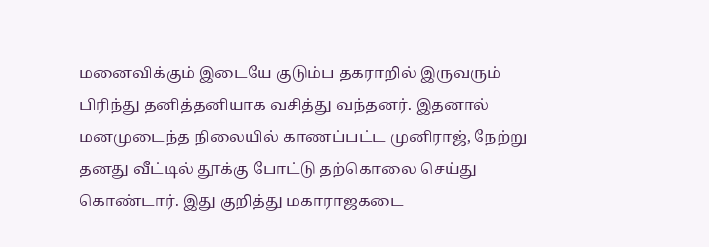மனைவிக்கும் இடையே குடும்ப தகராறில் இருவரும் பிரிந்து தனித்தனியாக வசித்து வந்தனர். இதனால் மனமுடைந்த நிலையில் காணப்பட்ட முனிராஜ், நேற்று தனது வீட்டில் தூக்கு போட்டு தற்கொலை செய்து கொண்டார். இது குறித்து மகாராஜகடை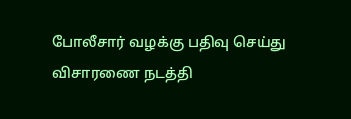போலீசார் வழக்கு பதிவு செய்து விசாரணை நடத்தி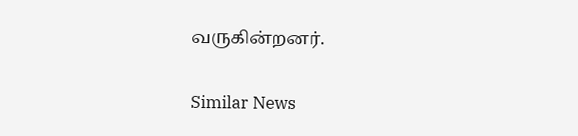வருகின்றனர்.

Similar News